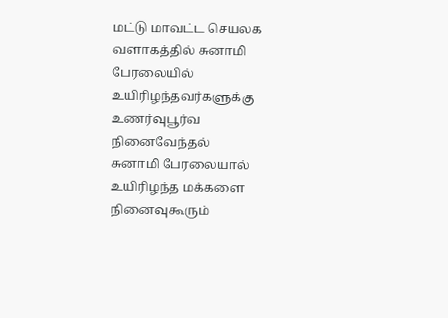மட்டு மாவட்ட செயலக வளாகத்தில் சுனாமி பேரலையில் உயிரிழந்தவர்களுக்கு உணர்வுபூர்வ நினைவேந்தல்
சுனாமி பேரலையால் உயிரிழந்த மக்களை நினைவுகூரும்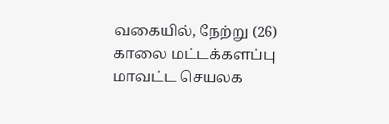வகையில், நேற்று (26) காலை மட்டக்களப்பு மாவட்ட செயலக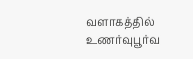வளாகத்தில் உணர்வுபூர்வ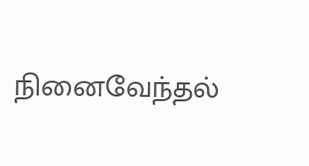நினைவேந்தல்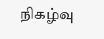நிகழ்வு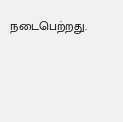நடைபெற்றது.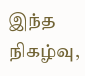இந்த நிகழ்வு,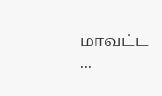மாவட்ட ...